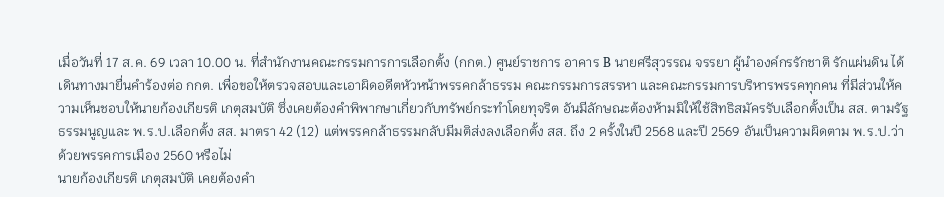เมื่อวันที่ 17 ส.ค. 69 เวลา 10.00 น. ที่สำนักงานคณะกรรมการการเลือกตั้ง (กกต.) ศูนย์ราชการ อาคาร B นายศรีสุวรรณ จรรยา ผู้นำองค์กรรักชาติ รักแผ่นดิน ได้เดินทางมายื่นคำร้องต่อ กกต. เพื่อขอให้ตรวจสอบและเอาผิดอดีตหัวหน้าพรรคกล้าธรรม คณะกรรมการสรรหา และคณะกรรมการบริหารพรรคทุกคน ที่มีส่วนให้ความเห็นชอบให้นายก้องเกียรติ เกตุสมบัติ ซึ่งเคยต้องคำพิพากษาเกี่ยวกับทรัพย์กระทำโดยทุจริต อันมีลักษณะต้องห้ามมิให้ใช้สิทธิสมัครรับเลือกตั้งเป็น สส. ตามรัฐธรรมนูญและ พ.ร.ป.เลือกตั้ง สส. มาตรา 42 (12) แต่พรรคกล้าธรรมกลับมีมติส่งลงเลือกตั้ง สส. ถึง 2 ครั้งในปี 2568 และปี 2569 อันเป็นความผิดตาม พ.ร.ป.ว่าด้วยพรรคการเมือง 2560 หรือไม่
นายก้องเกียรติ เกตุสมบัติ เคยต้องคำ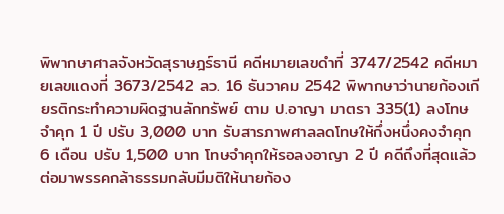พิพากษาศาลจังหวัดสุราษฎร์ธานี คดีหมายเลขดำที่ 3747/2542 คดีหมายเลขแดงที่ 3673/2542 ลว. 16 ธันวาคม 2542 พิพากษาว่านายก้องเกียรติกระทำความผิดฐานลักทรัพย์ ตาม ป.อาญา มาตรา 335(1) ลงโทษจำคุก 1 ปี ปรับ 3,000 บาท รับสารภาพศาลลดโทษให้กึ่งหนึ่งคงจำคุก 6 เดือน ปรับ 1,500 บาท โทษจำคุกให้รอลงอาญา 2 ปี คดีถึงที่สุดแล้ว
ต่อมาพรรคกล้าธรรมกลับมีมติให้นายก้อง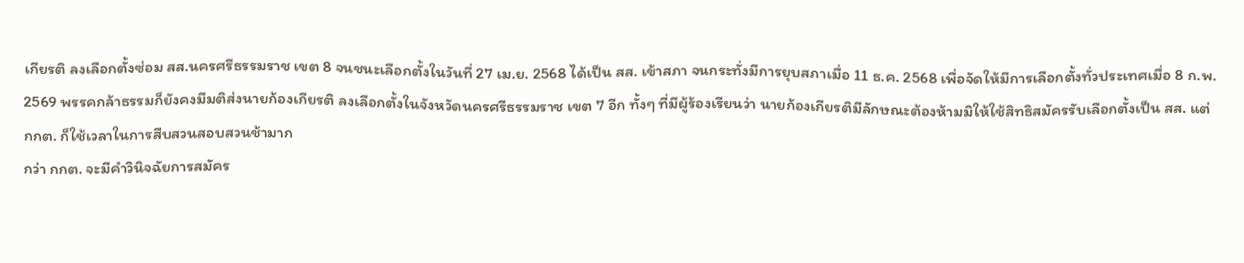เกียรติ ลงเลือกตั้งซ่อม สส.นครศรีธรรมราช เขต 8 จนชนะเลือกตั้งในวันที่ 27 เม.ย. 2568 ได้เป็น สส. เข้าสภา จนกระทั่งมีการยุบสภาเมื่อ 11 ธ.ค. 2568 เพื่อจัดให้มีการเลือกตั้งทั่วประเทศเมื่อ 8 ก.พ. 2569 พรรคกล้าธรรมก็ยังคงมีมติส่งนายก้องเกียรติ ลงเลือกตั้งในจังหวัดนครศรีธรรมราช เขต 7 อีก ทั้งๆ ที่มีผู้ร้องเรียนว่า นายก้องเกียรติมีลักษณะต้องห้ามมิให้ใช้สิทธิสมัครรับเลือกตั้งเป็น สส. แต่ กกต. ก็ใช้เวลาในการสืบสวนสอบสวนช้ามาก
กว่า กกต. จะมีคำวินิจฉัยการสมัคร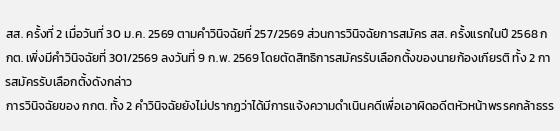สส. ครั้งที่ 2 เมื่อวันที่ 30 ม.ค. 2569 ตามคำวินิจฉัยที่ 257/2569 ส่วนการวินิจฉัยการสมัคร สส. ครั้งแรกในปี 2568 กกต. เพิ่งมีคำวินิจฉัยที่ 301/2569 ลงวันที่ 9 ก.พ. 2569 โดยตัดสิทธิการสมัครรับเลือกตั้งของนายก้องเกียรติ ทั้ง 2 การสมัครรับเลือกตั้งดังกล่าว
การวินิจฉัยของ กกต. ทั้ง 2 คำวินิจฉัยยังไม่ปรากฏว่าได้มีการแจ้งความดำเนินคดีเพื่อเอาผิดอดีตหัวหน้าพรรคกล้าธรร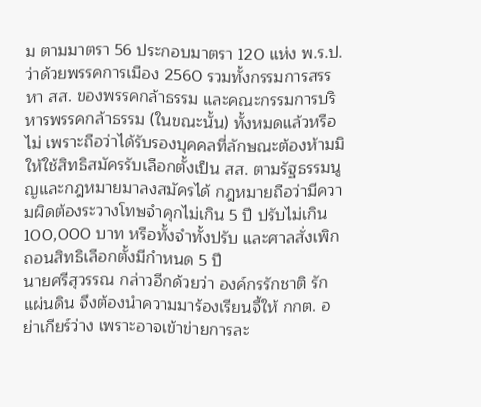ม ตามมาตรา 56 ประกอบมาตรา 120 แห่ง พ.ร.ป.ว่าด้วยพรรคการเมือง 2560 รวมทั้งกรรมการสรรหา สส. ของพรรคกล้าธรรม และคณะกรรมการบริหารพรรคกล้าธรรม (ในขณะนั้น) ทั้งหมดแล้วหรือไม่ เพราะถือว่าได้รับรองบุคคลที่ลักษณะต้องห้ามมิให้ใช้สิทธิสมัครรับเลือกตั้งเป็น สส. ตามรัฐธรรมนูญและกฎหมายมาลงสมัครได้ กฎหมายถือว่ามีความผิดต้องระวางโทษจำคุกไม่เกิน 5 ปี ปรับไม่เกิน 100,000 บาท หรือทั้งจำทั้งปรับ และศาลสั่งเพิกถอนสิทธิเลือกตั้งมีกำหนด 5 ปี
นายศรีสุวรรณ กล่าวอีกด้วยว่า องค์กรรักชาติ รักแผ่นดิน จึงต้องนำความมาร้องเรียนจี้ให้ กกต. อย่าเกียร์ว่าง เพราะอาจเข้าข่ายการละ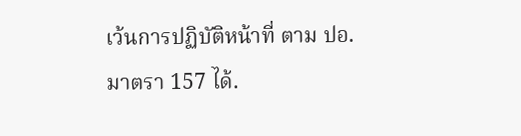เว้นการปฏิบัติหน้าที่ ตาม ปอ.มาตรา 157 ได้.